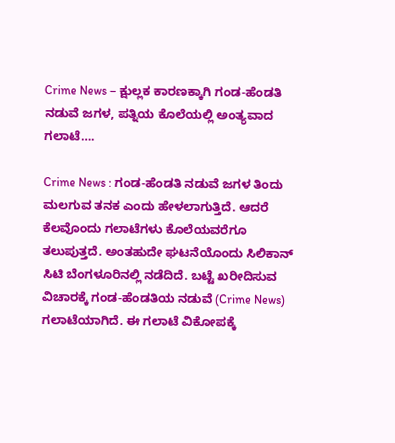Crime News – ಕ್ಷುಲ್ಲಕ ಕಾರಣಕ್ಕಾಗಿ ಗಂಡ-ಹೆಂಡತಿ ನಡುವೆ ಜಗಳ, ಪತ್ನಿಯ ಕೊಲೆಯಲ್ಲಿ ಅಂತ್ಯವಾದ ಗಲಾಟೆ….

Crime News : ಗಂಡ-ಹೆಂಡತಿ ನಡುವೆ ಜಗಳ ತಿಂದು ಮಲಗುವ ತನಕ ಎಂದು ಹೇಳಲಾಗುತ್ತಿದೆ. ಆದರೆ ಕೆಲವೊಂದು ಗಲಾಟೆಗಳು ಕೊಲೆಯವರೆಗೂ ತಲುಪುತ್ತದೆ. ಅಂತಹುದೇ ಘಟನೆಯೊಂದು ಸಿಲಿಕಾನ್ ಸಿಟಿ ಬೆಂಗಳೂರಿನಲ್ಲಿ ನಡೆದಿದೆ. ಬಟ್ಟೆ ಖರೀದಿಸುವ ವಿಚಾರಕ್ಕೆ ಗಂಡ-ಹೆಂಡತಿಯ ನಡುವೆ (Crime News) ಗಲಾಟೆಯಾಗಿದೆ. ಈ ಗಲಾಟೆ ವಿಕೋಪಕ್ಕೆ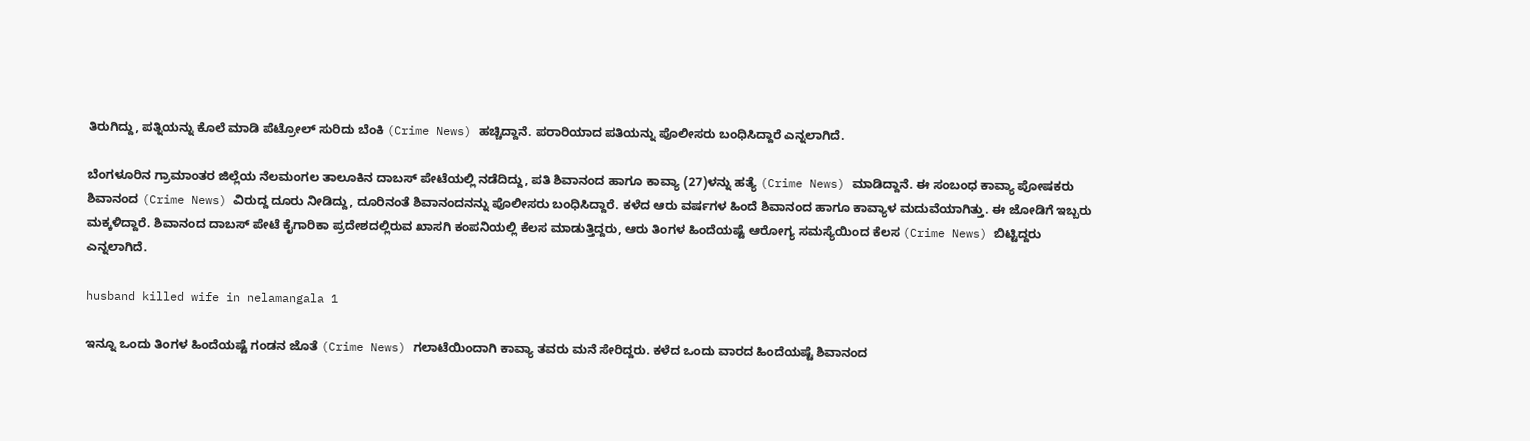ತಿರುಗಿದ್ದು, ಪತ್ನಿಯನ್ನು ಕೊಲೆ ಮಾಡಿ ಪೆಟ್ರೋಲ್ ಸುರಿದು ಬೆಂಕಿ (Crime News) ಹಚ್ಚಿದ್ದಾನೆ. ಪರಾರಿಯಾದ ಪತಿಯನ್ನು ಪೊಲೀಸರು ಬಂಧಿಸಿದ್ದಾರೆ ಎನ್ನಲಾಗಿದೆ.

ಬೆಂಗಳೂರಿನ ಗ್ರಾಮಾಂತರ ಜಿಲ್ಲೆಯ ನೆಲಮಂಗಲ ತಾಲೂಕಿನ ದಾಬಸ್ ಪೇಟೆಯಲ್ಲಿ ನಡೆದಿದ್ದು, ಪತಿ ಶಿವಾನಂದ ಹಾಗೂ ಕಾವ್ಯಾ (27)ಳನ್ನು ಹತ್ಯೆ (Crime News) ಮಾಡಿದ್ದಾನೆ. ಈ ಸಂಬಂಧ ಕಾವ್ಯಾ ಪೋಷಕರು ಶಿವಾನಂದ (Crime News) ವಿರುದ್ದ ದೂರು ನೀಡಿದ್ದು, ದೂರಿನಂತೆ ಶಿವಾನಂದನನ್ನು ಪೊಲೀಸರು ಬಂಧಿಸಿದ್ದಾರೆ. ಕಳೆದ ಆರು ವರ್ಷಗಳ ಹಿಂದೆ ಶಿವಾನಂದ ಹಾಗೂ ಕಾವ್ಯಾಳ ಮದುವೆಯಾಗಿತ್ತು. ಈ ಜೋಡಿಗೆ ಇಬ್ಬರು ಮಕ್ಕಳಿದ್ದಾರೆ. ಶಿವಾನಂದ ದಾಬಸ್ ಪೇಟೆ ಕೈಗಾರಿಕಾ ಪ್ರದೇಶದಲ್ಲಿರುವ ಖಾಸಗಿ ಕಂಪನಿಯಲ್ಲಿ ಕೆಲಸ ಮಾಡುತ್ತಿದ್ದರು, ಆರು ತಿಂಗಳ ಹಿಂದೆಯಷ್ಟೆ ಆರೋಗ್ಯ ಸಮಸ್ಯೆಯಿಂದ ಕೆಲಸ (Crime News) ಬಿಟ್ಟಿದ್ದರು ಎನ್ನಲಾಗಿದೆ.

husband killed wife in nelamangala 1

ಇನ್ನೂ ಒಂದು ತಿಂಗಳ ಹಿಂದೆಯಷ್ಟೆ ಗಂಡನ ಜೊತೆ (Crime News) ಗಲಾಟೆಯಿಂದಾಗಿ ಕಾವ್ಯಾ ತವರು ಮನೆ ಸೇರಿದ್ದರು. ಕಳೆದ ಒಂದು ವಾರದ ಹಿಂದೆಯಷ್ಟೆ ಶಿವಾನಂದ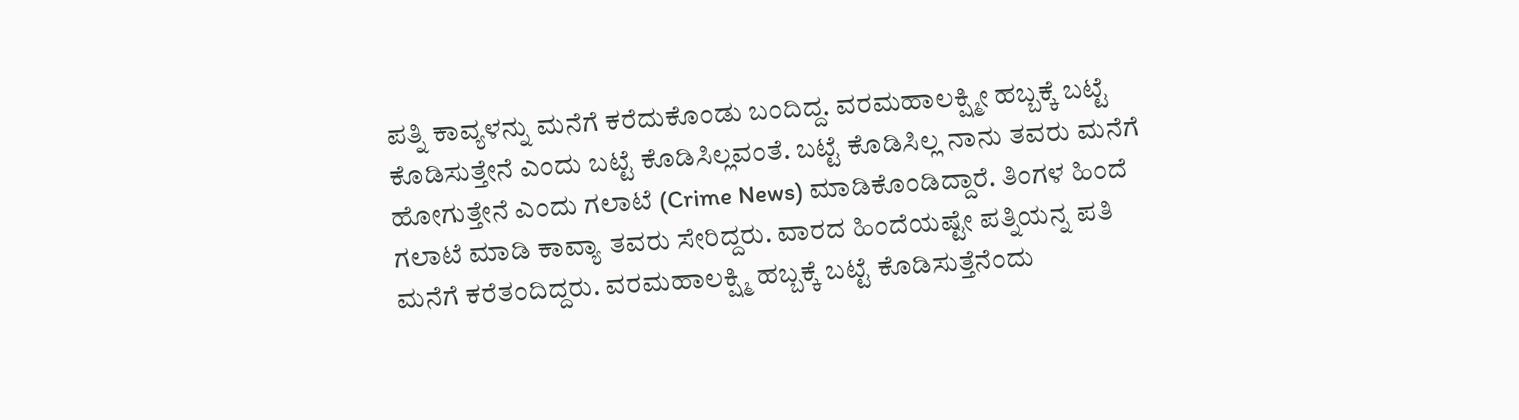ಪತ್ನಿ ಕಾವ್ಯಳನ್ನು ಮನೆಗೆ ಕರೆದುಕೊಂಡು ಬಂದಿದ್ದ. ವರಮಹಾಲಕ್ಷ್ಮೀ ಹಬ್ಬಕ್ಕೆ ಬಟ್ಟೆ ಕೊಡಿಸುತ್ತೇನೆ ಎಂದು ಬಟ್ಟೆ ಕೊಡಿಸಿಲ್ಲವಂತೆ. ಬಟ್ಟೆ ಕೊಡಿಸಿಲ್ಲ ನಾನು ತವರು ಮನೆಗೆ ಹೋಗುತ್ತೇನೆ ಎಂದು ಗಲಾಟೆ (Crime News) ಮಾಡಿಕೊಂಡಿದ್ದಾರೆ. ತಿಂಗಳ ಹಿಂದೆ ಗಲಾಟೆ ಮಾಡಿ ಕಾವ್ಯಾ ತವರು ಸೇರಿದ್ದರು. ವಾರದ ಹಿಂದೆಯಷ್ಟೇ ಪತ್ನಿಯನ್ನ ಪತಿ ಮನೆಗೆ ಕರೆತಂದಿದ್ದರು. ವರಮಹಾಲಕ್ಷ್ಮಿ ಹಬ್ಬಕ್ಕೆ ಬಟ್ಟೆ ಕೊಡಿಸುತ್ತೆನೆಂದು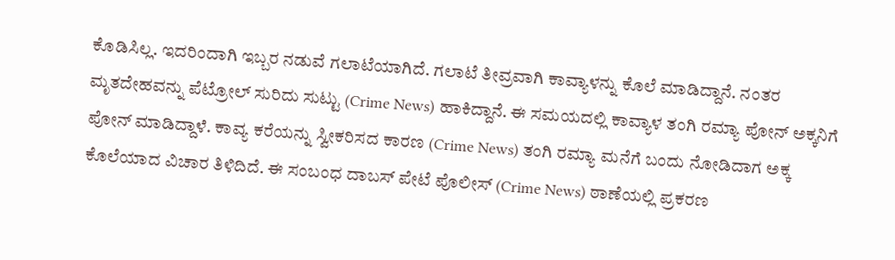ಕೊಡಿಸಿಲ್ಲ. ಇದರಿಂದಾಗಿ ಇಬ್ಬರ ನಡುವೆ ಗಲಾಟೆಯಾಗಿದೆ. ಗಲಾಟೆ ತೀವ್ರವಾಗಿ ಕಾವ್ಯಾಳನ್ನು ಕೊಲೆ ಮಾಡಿದ್ದಾನೆ. ನಂತರ ಮೃತದೇಹವನ್ನು ಪೆಟ್ರೋಲ್ ಸುರಿದು ಸುಟ್ಟು (Crime News) ಹಾಕಿದ್ದಾನೆ. ಈ ಸಮಯದಲ್ಲಿ ಕಾವ್ಯಾಳ ತಂಗಿ ರಮ್ಯಾ ಪೋನ್ ಅಕ್ಕನಿಗೆ ಪೋನ್ ಮಾಡಿದ್ದಾಳೆ. ಕಾವ್ಯ ಕರೆಯನ್ನು ಸ್ವೀಕರಿಸದ ಕಾರಣ (Crime News) ತಂಗಿ ರಮ್ಯಾ ಮನೆಗೆ ಬಂದು ನೋಡಿದಾಗ ಅಕ್ಕ ಕೊಲೆಯಾದ ವಿಚಾರ ತಿಳಿದಿದೆ. ಈ ಸಂಬಂಧ ದಾಬಸ್ ಪೇಟೆ ಪೊಲೀಸ್ (Crime News) ಠಾಣೆಯಲ್ಲಿ ಪ್ರಕರಣ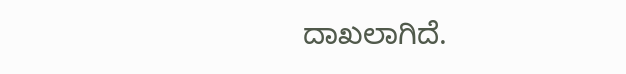ದಾಖಲಾಗಿದೆ.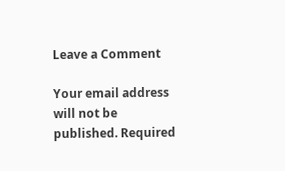Leave a Comment

Your email address will not be published. Required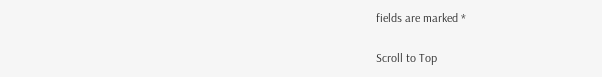fields are marked *

Scroll to Top